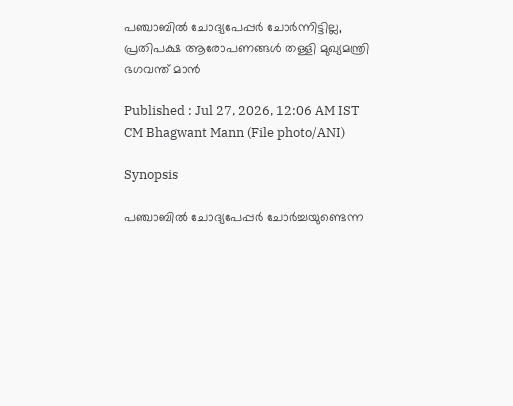പഞ്ചാബിൽ ചോദ്യപേപ്പർ ചോർന്നിട്ടില്ല, പ്രതിപക്ഷ ആരോപണങ്ങൾ തള്ളി മുഖ്യമന്ത്രി ഭഗവന്ത് മാൻ

Published : Jul 27, 2026, 12:06 AM IST
CM Bhagwant Mann (File photo/ANI)

Synopsis

പഞ്ചാബിൽ ചോദ്യപേപ്പർ ചോർച്ചയുണ്ടെന്ന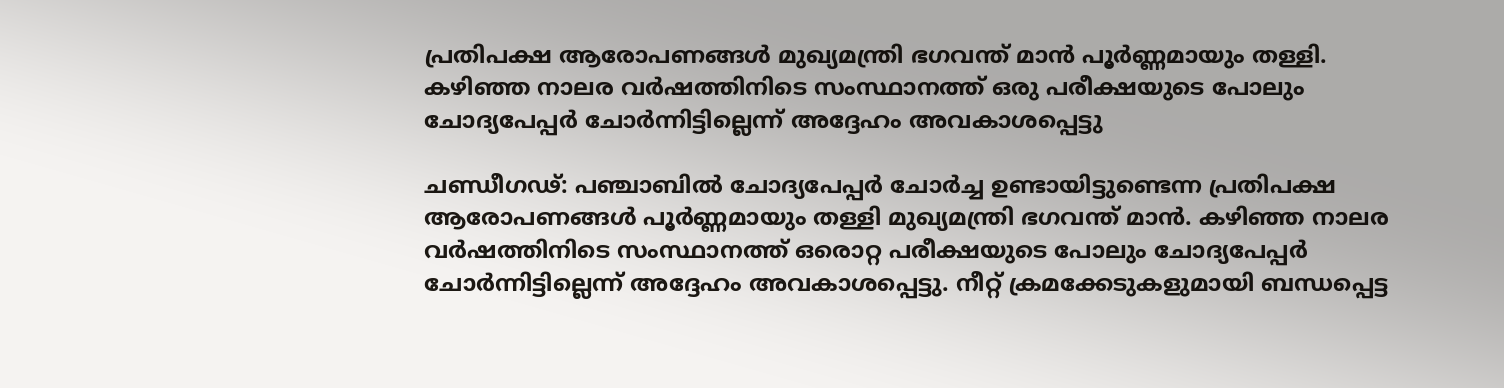പ്രതിപക്ഷ ആരോപണങ്ങൾ മുഖ്യമന്ത്രി ഭഗവന്ത് മാൻ പൂർണ്ണമായും തള്ളി. കഴിഞ്ഞ നാലര വർഷത്തിനിടെ സംസ്ഥാനത്ത് ഒരു പരീക്ഷയുടെ പോലും ചോദ്യപേപ്പർ ചോർന്നിട്ടില്ലെന്ന് അദ്ദേഹം അവകാശപ്പെട്ടു

ചണ്ഡീഗഢ്: പഞ്ചാബിൽ ചോദ്യപേപ്പർ ചോർച്ച ഉണ്ടായിട്ടുണ്ടെന്ന പ്രതിപക്ഷ ആരോപണങ്ങൾ പൂർണ്ണമായും തള്ളി മുഖ്യമന്ത്രി ഭഗവന്ത് മാൻ. കഴിഞ്ഞ നാലര വർഷത്തിനിടെ സംസ്ഥാനത്ത് ഒരൊറ്റ പരീക്ഷയുടെ പോലും ചോദ്യപേപ്പർ ചോർന്നിട്ടില്ലെന്ന് അദ്ദേഹം അവകാശപ്പെട്ടു. നീറ്റ് ക്രമക്കേടുകളുമായി ബന്ധപ്പെട്ട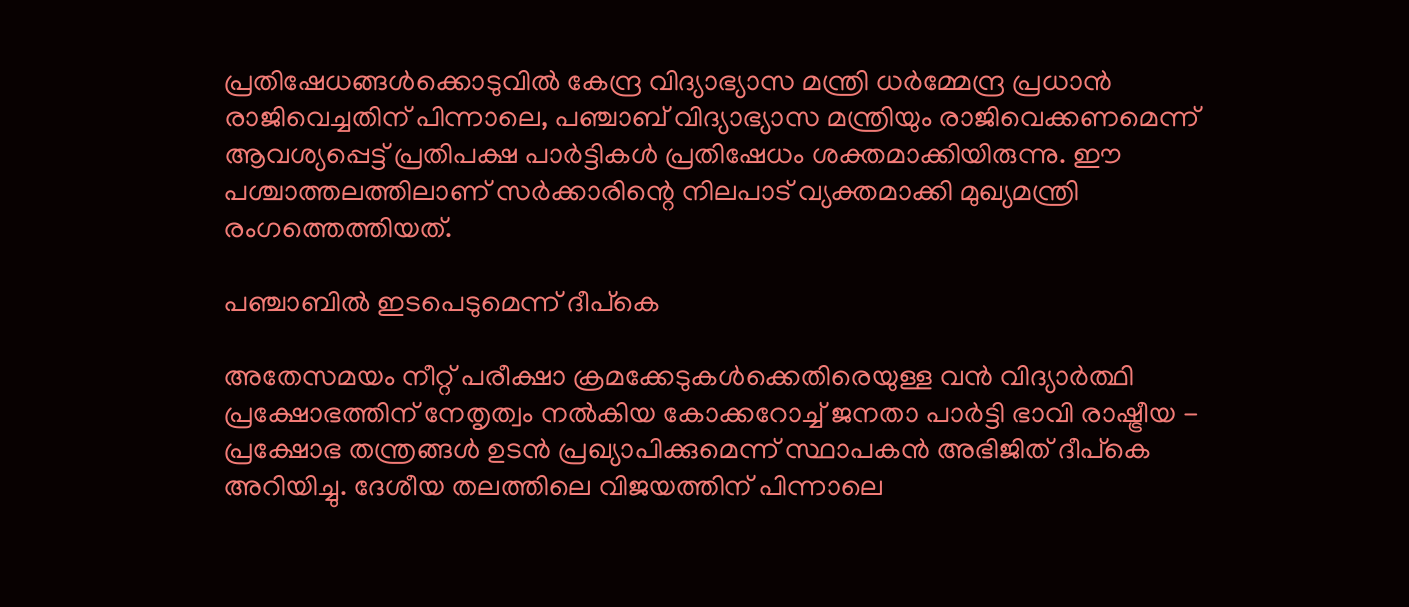പ്രതിഷേധങ്ങൾക്കൊടുവിൽ കേന്ദ്ര വിദ്യാഭ്യാസ മന്ത്രി ധർമ്മേന്ദ്ര പ്രധാൻ രാജിവെച്ചതിന് പിന്നാലെ, പഞ്ചാബ് വിദ്യാഭ്യാസ മന്ത്രിയും രാജിവെക്കണമെന്ന് ആവശ്യപ്പെട്ട് പ്രതിപക്ഷ പാർട്ടികൾ പ്രതിഷേധം ശക്തമാക്കിയിരുന്നു. ഈ പശ്ചാത്തലത്തിലാണ് സർക്കാരിന്റെ നിലപാട് വ്യക്തമാക്കി മുഖ്യമന്ത്രി രംഗത്തെത്തിയത്.

പഞ്ചാബിൽ ഇടപെടുമെന്ന് ദീപ്കെ

അതേസമയം നീറ്റ് പരീക്ഷാ ക്രമക്കേടുകൾക്കെതിരെയുള്ള വൻ വിദ്യാർത്ഥി പ്രക്ഷോഭത്തിന് നേതൃത്വം നൽകിയ കോക്കറോച്ച് ജനതാ പാർട്ടി ഭാവി രാഷ്ട്രീയ - പ്രക്ഷോഭ തന്ത്രങ്ങൾ ഉടൻ പ്രഖ്യാപിക്കുമെന്ന് സ്ഥാപകൻ അഭിജിത് ദീപ്കെ അറിയിച്ചു. ദേശീയ തലത്തിലെ വിജയത്തിന് പിന്നാലെ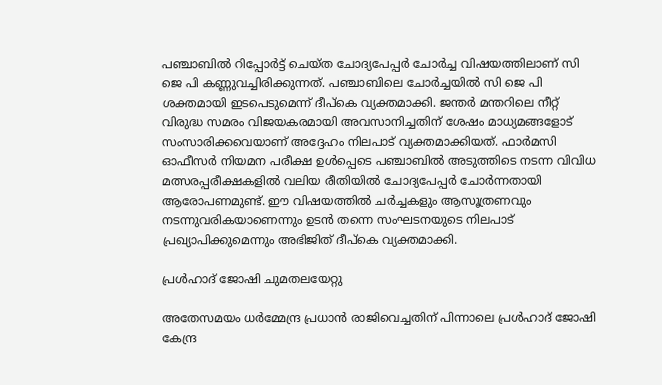പഞ്ചാബിൽ റിപ്പോർട്ട് ചെയ്ത ചോദ്യപേപ്പർ ചോർച്ച വിഷയത്തിലാണ് സി ജെ പി കണ്ണുവച്ചിരിക്കുന്നത്. പഞ്ചാബിലെ ചോർച്ചയിൽ സി ജെ പി ശക്തമായി ഇടപെടുമെന്ന് ദീപ്കെ വ്യക്തമാക്കി. ജന്തർ മന്തറിലെ നീറ്റ് വിരുദ്ധ സമരം വിജയകരമായി അവസാനിച്ചതിന് ശേഷം മാധ്യമങ്ങളോട് സംസാരിക്കവെയാണ് അദ്ദേഹം നിലപാട് വ്യക്തമാക്കിയത്. ഫാർമസി ഓഫീസർ നിയമന പരീക്ഷ ഉൾപ്പെടെ പഞ്ചാബിൽ അടുത്തിടെ നടന്ന വിവിധ മത്സരപ്പരീക്ഷകളിൽ വലിയ രീതിയിൽ ചോദ്യപേപ്പർ ചോർന്നതായി ആരോപണമുണ്ട്. ഈ വിഷയത്തിൽ ചർച്ചകളും ആസൂത്രണവും നടന്നുവരികയാണെന്നും ഉടൻ തന്നെ സംഘടനയുടെ നിലപാട് പ്രഖ്യാപിക്കുമെന്നും അഭിജിത് ദീപ്കെ വ്യക്തമാക്കി.

പ്രൾഹാദ് ജോഷി ചുമതലയേറ്റു

അതേസമയം ധർമ്മേന്ദ്ര പ്രധാൻ രാജിവെച്ചതിന് പിന്നാലെ പ്രൾഹാദ് ജോഷി കേന്ദ്ര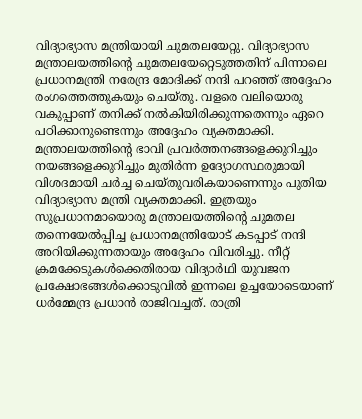വിദ്യാഭ്യാസ മന്ത്രിയായി ചുമതലയേറ്റു. വിദ്യാഭ്യാസ മന്ത്രാലയത്തിന്റെ ചുമതലയേറ്റെടുത്തതിന് പിന്നാലെ പ്രധാനമന്ത്രി നരേന്ദ്ര മോദിക്ക് നന്ദി പറഞ്ഞ് അദ്ദേഹം രംഗത്തെത്തുകയും ചെയ്തു. വളരെ വലിയൊരു വകുപ്പാണ് തനിക്ക് നൽകിയിരിക്കുന്നതെന്നും ഏറെ പഠിക്കാനുണ്ടെന്നും അദ്ദേഹം വ്യക്തമാക്കി. മന്ത്രാലയത്തിന്റെ ഭാവി പ്രവർത്തനങ്ങളെക്കുറിച്ചും നയങ്ങളെക്കുറിച്ചും മുതിർന്ന ഉദ്യോഗസ്ഥരുമായി വിശദമായി ചർച്ച ചെയ്തുവരികയാണെന്നും പുതിയ വിദ്യാഭ്യാസ മന്ത്രി വ്യക്തമാക്കി. ഇത്രയും സുപ്രധാനമായൊരു മന്ത്രാലയത്തിന്റെ ചുമതല തന്നെയേൽപ്പിച്ച പ്രധാനമന്ത്രിയോട് കടപ്പാട് നന്ദി അറിയിക്കുന്നതായും അദ്ദേഹം വിവരിച്ചു. നീറ്റ് ക്രമക്കേടുകൾക്കെതിരായ വിദ്യാർഥി യുവജന പ്രക്ഷോഭങ്ങൾക്കൊടുവിൽ ഇന്നലെ ഉച്ചയോടെയാണ് ധർമ്മേന്ദ്ര പ്രധാൻ രാജിവച്ചത്. രാത്രി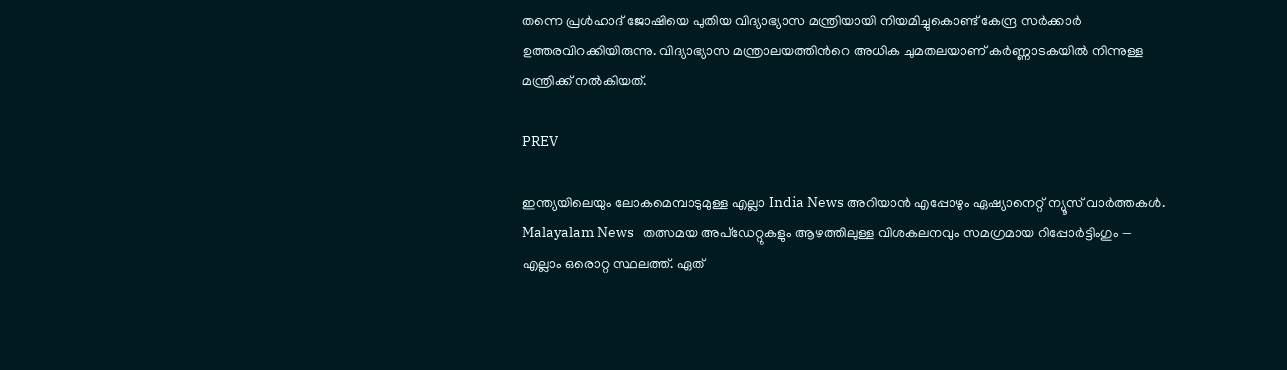തന്നെ പ്രൾഹാദ് ജോഷിയെ പുതിയ വിദ്യാഭ്യാസ മന്ത്രിയായി നിയമിച്ചുകൊണ്ട് കേന്ദ്ര സർക്കാർ ഉത്തരവിറക്കിയിരുന്നു. വിദ്യാഭ്യാസ മന്ത്രാലയത്തിന്‍റെ അധിക ചുമതലയാണ് കര്‍ണ്ണാടകയില്‍ നിന്നുള്ള മന്ത്രിക്ക് നല്‍കിയത്.

PREV

ഇന്ത്യയിലെയും ലോകമെമ്പാടുമുള്ള എല്ലാ India News അറിയാൻ എപ്പോഴും ഏഷ്യാനെറ്റ് ന്യൂസ് വാർത്തകൾ. Malayalam News   തത്സമയ അപ്‌ഡേറ്റുകളും ആഴത്തിലുള്ള വിശകലനവും സമഗ്രമായ റിപ്പോർട്ടിംഗും — എല്ലാം ഒരൊറ്റ സ്ഥലത്ത്. ഏത്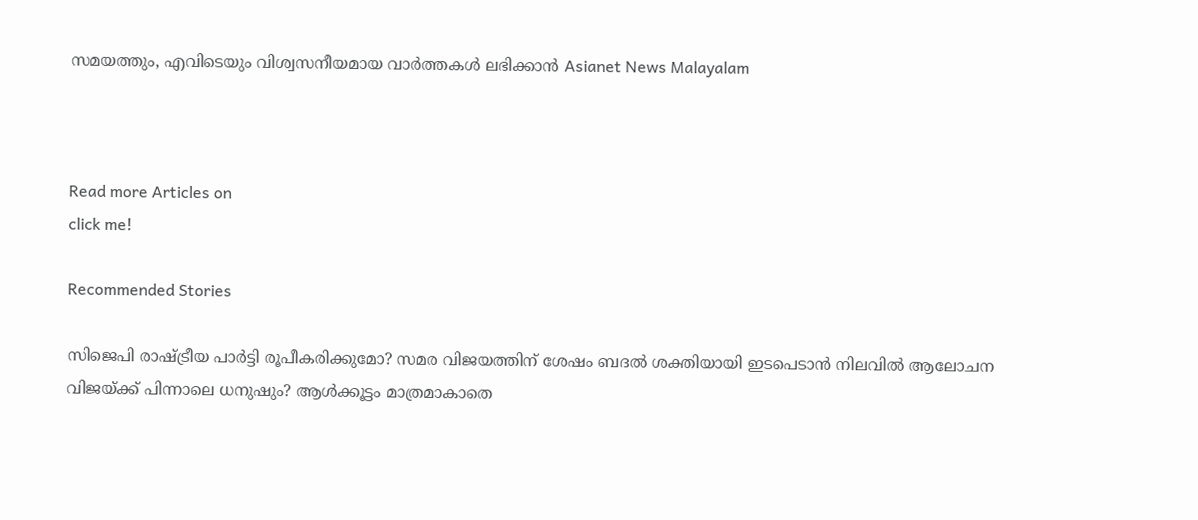സമയത്തും, എവിടെയും വിശ്വസനീയമായ വാർത്തകൾ ലഭിക്കാൻ Asianet News Malayalam



Read more Articles on
click me!

Recommended Stories

സിജെപി രാഷ്ട്രീയ പാർട്ടി രൂപീകരിക്കുമോ? സമര വിജയത്തിന് ശേഷം ബദൽ ശക്തിയായി ഇടപെടാൻ നിലവിൽ ആലോചന
വിജയ്ക്ക് പിന്നാലെ ധനുഷും? ആൾക്കൂട്ടം മാത്രമാകാതെ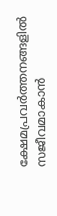ക്ഷേമപ്രവർത്തനങ്ങളിൽ സജീവമാകാൻ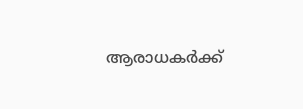ആരാധകർക്ക്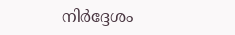നിർദ്ദേശം